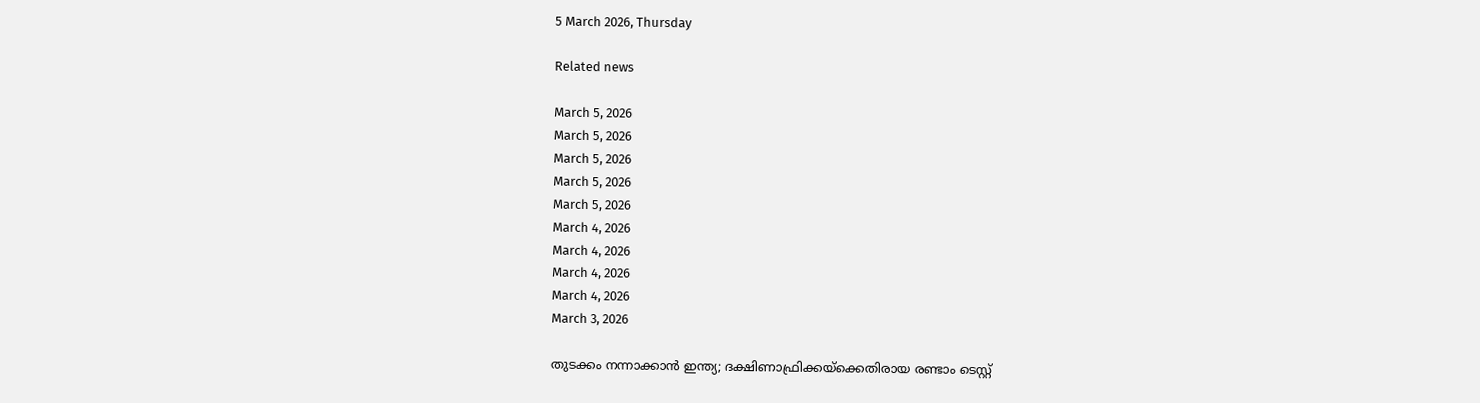5 March 2026, Thursday

Related news

March 5, 2026
March 5, 2026
March 5, 2026
March 5, 2026
March 5, 2026
March 4, 2026
March 4, 2026
March 4, 2026
March 4, 2026
March 3, 2026

തുടക്കം നന്നാക്കാന്‍ ഇന്ത്യ; ദക്ഷിണാഫ്രിക്കയ്ക്കെതിരായ രണ്ടാം ടെസ്റ്റ്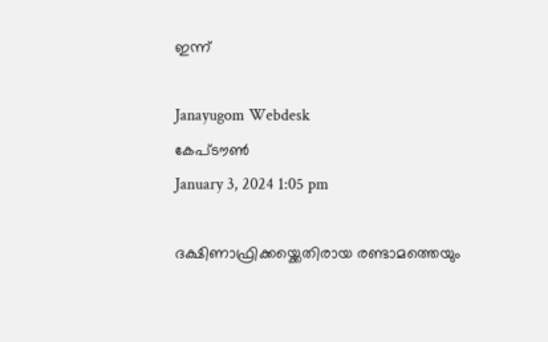ഇന്ന്

Janayugom Webdesk
കേപ്‌ടൗണ്‍
January 3, 2024 1:05 pm

ദക്ഷിണാഫ്രിക്കയ്ക്കെതിരായ രണ്ടാമത്തെയും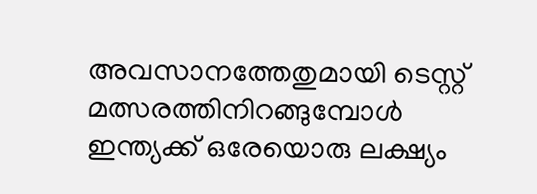അവസാനത്തേതുമായി ടെസ്റ്റ് മത്സരത്തിനിറങ്ങുമ്പോള്‍ ഇന്ത്യക്ക് ഒരേയൊരു ലക്ഷ്യം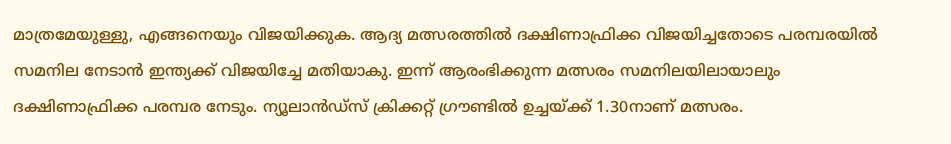മാത്രമേയുള്ളു, എങ്ങനെയും വിജയിക്കുക. ആദ്യ മത്സരത്തില്‍ ദക്ഷിണാഫ്രിക്ക വിജയിച്ചതോടെ പരമ്പരയില്‍ സമനില നേടാന്‍ ഇന്ത്യക്ക് വിജയിച്ചേ മതിയാകു. ഇന്ന് ആരംഭിക്കുന്ന മത്സരം സമനിലയിലായാലും ദക്ഷിണാഫ്രിക്ക പരമ്പര നേടും. ന്യൂലാന്‍ഡ്സ് ക്രിക്കറ്റ് ഗ്രൗണ്ടില്‍ ഉച്ചയ്ക്ക് 1.30നാണ് മത്സരം.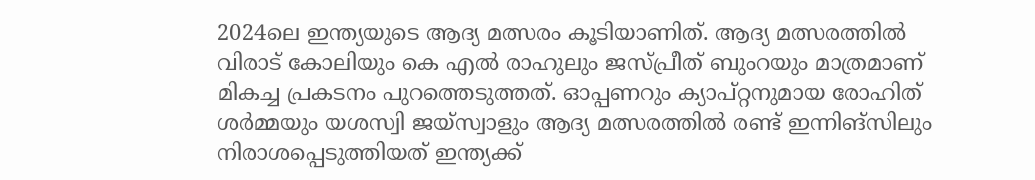2024ലെ ഇന്ത്യയുടെ ആദ്യ മത്സരം കൂടിയാണിത്. ആദ്യ മത്സരത്തില്‍ വിരാട് കോലിയും കെ എല്‍ രാഹുലും ജസ്പ്രീത് ബുംറയും മാത്രമാണ് മികച്ച പ്രകടനം പുറത്തെടുത്തത്. ഓപ്പണറും ക്യാപ്റ്റനുമായ രോഹിത് ശര്‍മ്മയും യശസ്വി ജയ്സ്വാളും ആദ്യ മത്സരത്തില്‍ രണ്ട് ഇന്നിങ്സിലും നിരാശപ്പെടുത്തിയത് ഇന്ത്യക്ക്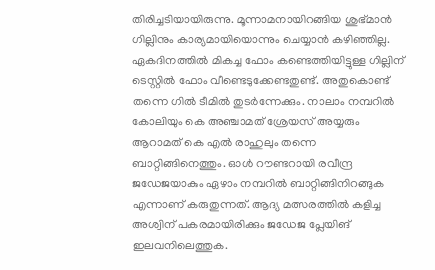തിരിച്ചടിയായിരുന്നു. മൂന്നാമനായിറങ്ങിയ ശുഭ്മാന്‍ ഗില്ലിനും കാര്യമായിയൊന്നും ചെയ്യാന്‍ കഴിഞ്ഞില്ല. ഏകദിനത്തില്‍ മികച്ച ഫോം കണ്ടെത്തിയിട്ടുള്ള ഗില്ലിന് ടെസ്റ്റില്‍ ഫോം വീണ്ടെടുക്കേണ്ടതുണ്ട്. അതുകൊണ്ട് തന്നെ ഗില്‍ ടീമില്‍ തുടര്‍ന്നേക്കും. നാലാം നമ്പറില്‍ കോലിയും കെ അഞ്ചാമത് ശ്രേയസ് അയ്യരും ആറാമത് കെ എല്‍ രാഹുലും തന്നെ ബാറ്റിങ്ങിനെത്തും. ഓള്‍ റൗണ്ടറായി രവീന്ദ്ര ജഡേജയാകും ഏഴാം നമ്പറില്‍ ബാറ്റിങ്ങിനിറങ്ങുക എന്നാണ് കരുതുന്നത്. ആദ്യ മത്സരത്തില്‍ കളിച്ച അശ്വിന് പകരമായിരിക്കും ജഡേജ പ്ലേയിങ് ഇലവനിലെത്തുക.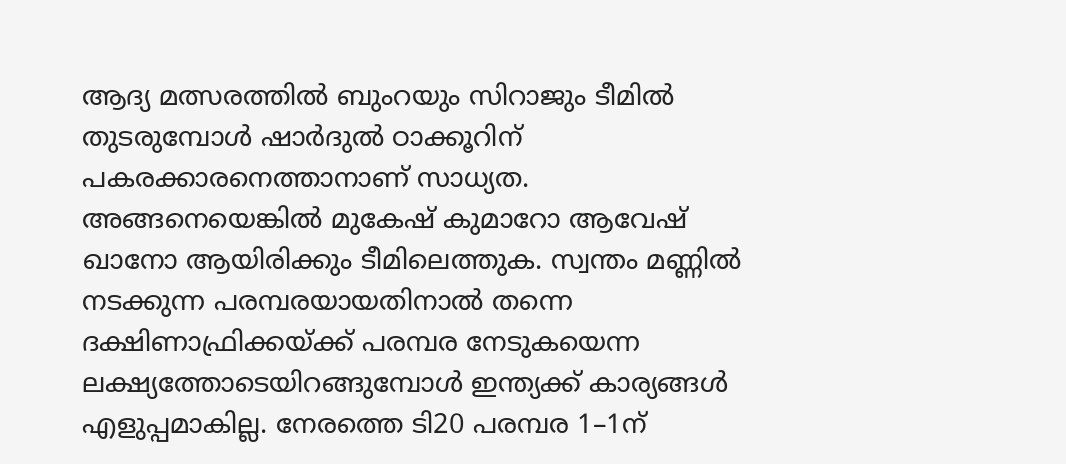ആദ്യ മത്സരത്തില്‍ ബുംറയും സിറാജും ടീമില്‍ തുടരുമ്പോള്‍ ഷാര്‍ദുല്‍ ഠാക്കൂറിന് പകരക്കാരനെത്താനാണ് സാധ്യത. അങ്ങനെയെങ്കില്‍ മുകേഷ് കുമാറോ ആവേഷ് ഖാനോ ആയിരിക്കും ടീമിലെത്തുക. സ്വന്തം മണ്ണില്‍ നടക്കുന്ന പരമ്പരയായതിനാല്‍ തന്നെ ദക്ഷിണാഫ്രിക്കയ്ക്ക് പരമ്പര നേടുകയെന്ന ലക്ഷ്യത്തോടെയിറങ്ങുമ്പോള്‍ ഇന്ത്യക്ക് കാര്യങ്ങള്‍ എളുപ്പമാകില്ല. നേരത്തെ ടി20 പരമ്പര 1–1ന്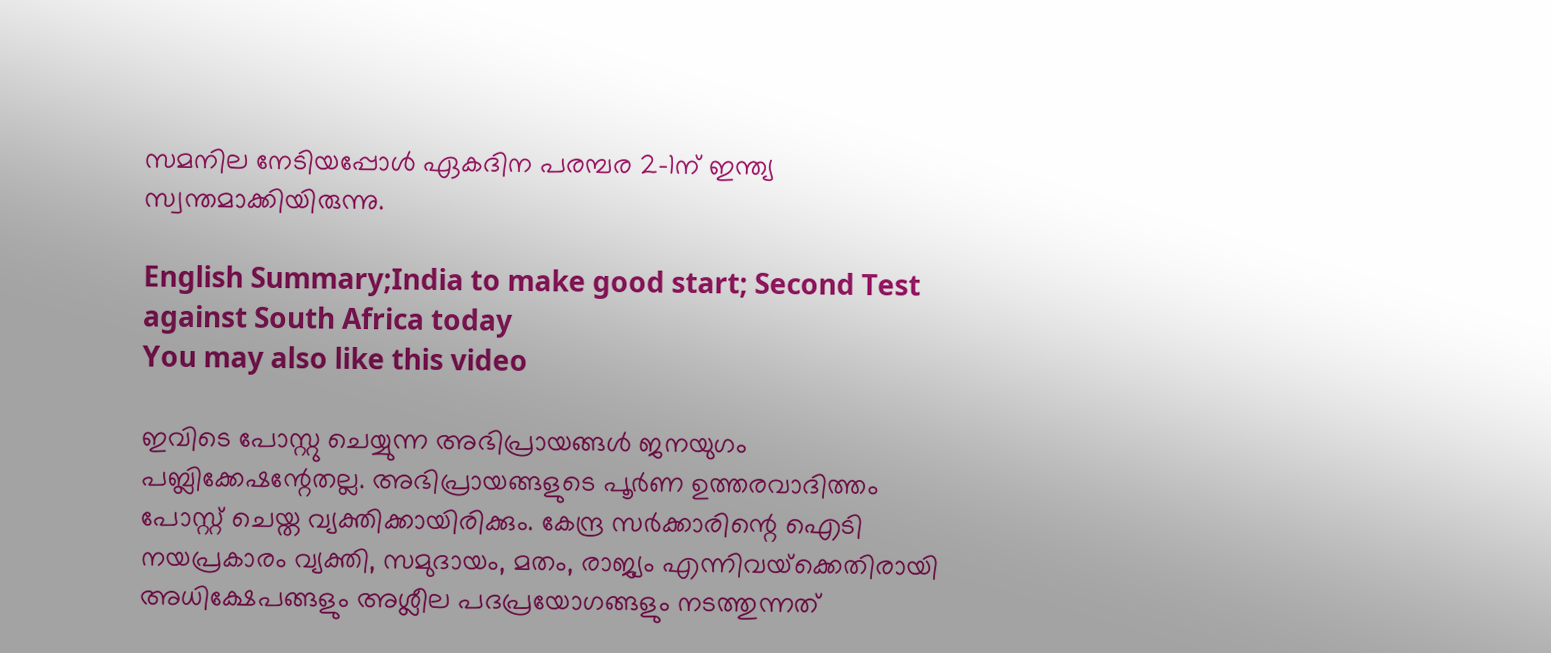സമനില നേടിയപ്പോള്‍ ഏകദിന പരമ്പര 2–1ന് ഇന്ത്യ സ്വന്തമാക്കിയിരുന്നു.

English Summary;India to make good start; Second Test against South Africa today
You may also like this video

ഇവിടെ പോസ്റ്റു ചെയ്യുന്ന അഭിപ്രായങ്ങള്‍ ജനയുഗം പബ്ലിക്കേഷന്റേതല്ല. അഭിപ്രായങ്ങളുടെ പൂര്‍ണ ഉത്തരവാദിത്തം പോസ്റ്റ് ചെയ്ത വ്യക്തിക്കായിരിക്കും. കേന്ദ്ര സര്‍ക്കാരിന്റെ ഐടി നയപ്രകാരം വ്യക്തി, സമുദായം, മതം, രാജ്യം എന്നിവയ്‌ക്കെതിരായി അധിക്ഷേപങ്ങളും അശ്ലീല പദപ്രയോഗങ്ങളും നടത്തുന്നത്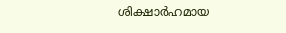ശിക്ഷാര്‍ഹമായ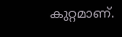കുറ്റമാണ്.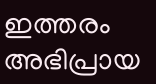ഇത്തരം അഭിപ്രായ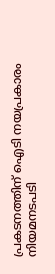പ്രകടനത്തിന് ഐടി നയപ്രകാരം നിയമനടപടി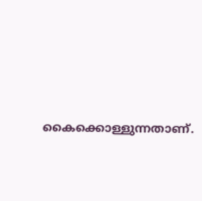കൈക്കൊള്ളുന്നതാണ്.